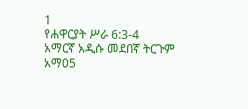1
የሐዋርያት ሥራ 6:3-4
አማርኛ አዲሱ መደበኛ ትርጉም
አማ05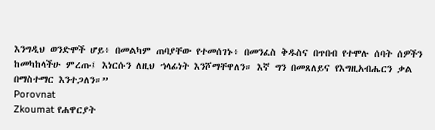እንግዲህ ወንድሞች ሆይ፥ በመልካም ጠባያቸው የተመሰገኑ፥ በመንፈስ ቅዱስና በጥበብ የተሞሉ ሰባት ሰዎችን ከመካከላችሁ ምረጡ፤ እነርሱን ለዚህ ኀላፊነት እንሾማቸዋለን። እኛ ግን በመጸለይና የእግዚአብሔርን ቃል በማስተማር እንተጋለን።”
Porovnat
Zkoumat የሐዋርያት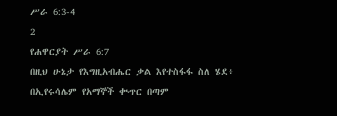ሥራ 6:3-4
2
የሐዋርያት ሥራ 6:7
በዚህ ሁኔታ የእግዚአብሔር ቃል እየተስፋፋ ስለ ሄደ፥ በኢየሩሳሌም የአማኞች ቊጥር በጣም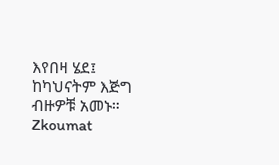እየበዛ ሄደ፤ ከካህናትም እጅግ ብዙዎቹ አመኑ።
Zkoumat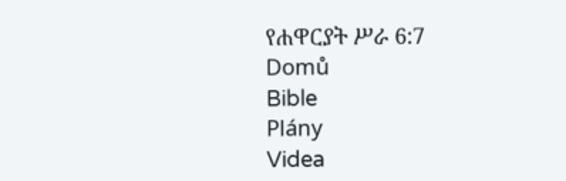የሐዋርያት ሥራ 6:7
Domů
Bible
Plány
Videa